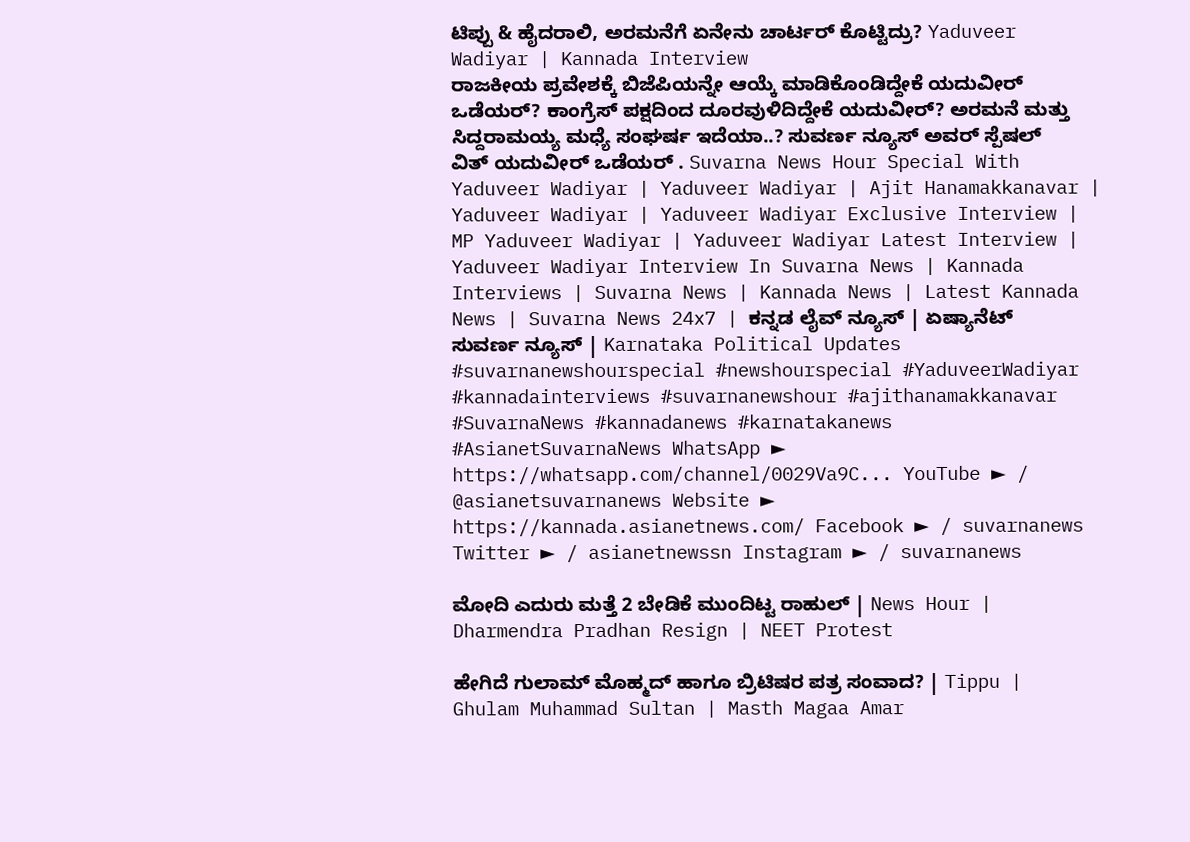ಟಿಪ್ಪು & ಹೈದರಾಲಿ, ಅರಮನೆಗೆ ಏನೇನು ಚಾರ್ಟರ್ ಕೊಟ್ಟಿದ್ರು? Yaduveer Wadiyar | Kannada Interview
ರಾಜಕೀಯ ಪ್ರವೇಶಕ್ಕೆ ಬಿಜೆಪಿಯನ್ನೇ ಆಯ್ಕೆ ಮಾಡಿಕೊಂಡಿದ್ದೇಕೆ ಯದುವೀರ್ ಒಡೆಯರ್? ಕಾಂಗ್ರೆಸ್ ಪಕ್ಷದಿಂದ ದೂರವುಳಿದಿದ್ದೇಕೆ ಯದುವೀರ್? ಅರಮನೆ ಮತ್ತು ಸಿದ್ದರಾಮಯ್ಯ ಮಧ್ಯೆ ಸಂಘರ್ಷ ಇದೆಯಾ..? ಸುವರ್ಣ ನ್ಯೂಸ್ ಅವರ್ ಸ್ಪೆಷಲ್ ವಿತ್ ಯದುವೀರ್ ಒಡೆಯರ್ . Suvarna News Hour Special With Yaduveer Wadiyar | Yaduveer Wadiyar | Ajit Hanamakkanavar | Yaduveer Wadiyar | Yaduveer Wadiyar Exclusive Interview | MP Yaduveer Wadiyar | Yaduveer Wadiyar Latest Interview | Yaduveer Wadiyar Interview In Suvarna News | Kannada Interviews | Suvarna News | Kannada News | Latest Kannada News | Suvarna News 24x7 | ಕನ್ನಡ ಲೈವ್ ನ್ಯೂಸ್ | ಏಷ್ಯಾನೆಟ್ ಸುವರ್ಣ ನ್ಯೂಸ್ | Karnataka Political Updates #suvarnanewshourspecial #newshourspecial #YaduveerWadiyar #kannadainterviews #suvarnanewshour #ajithanamakkanavar #SuvarnaNews #kannadanews #karnatakanews #AsianetSuvarnaNews WhatsApp ► https://whatsapp.com/channel/0029Va9C... YouTube ► / @asianetsuvarnanews Website ► https://kannada.asianetnews.com/ Facebook ► / suvarnanews Twitter ► / asianetnewssn Instagram ► / suvarnanews

ಮೋದಿ ಎದುರು ಮತ್ತೆ 2 ಬೇಡಿಕೆ ಮುಂದಿಟ್ಟ ರಾಹುಲ್ | News Hour | Dharmendra Pradhan Resign | NEET Protest

ಹೇಗಿದೆ ಗುಲಾಮ್ ಮೊಹ್ಮದ್ ಹಾಗೂ ಬ್ರಿಟಿಷರ ಪತ್ರ ಸಂವಾದ? | Tippu | Ghulam Muhammad Sultan | Masth Magaa Amar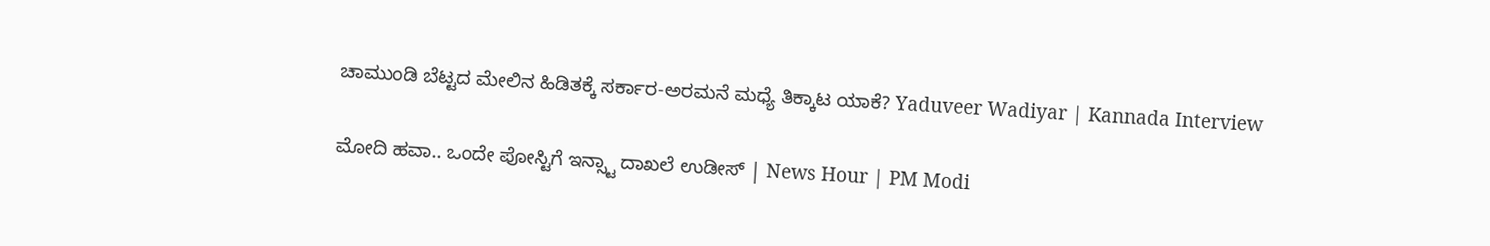ಚಾಮುಂಡಿ ಬೆಟ್ಟದ ಮೇಲಿನ ಹಿಡಿತಕ್ಕೆ ಸರ್ಕಾರ-ಅರಮನೆ ಮಧ್ಯೆ ತಿಕ್ಕಾಟ ಯಾಕೆ? Yaduveer Wadiyar | Kannada Interview

ಮೋದಿ ಹವಾ.. ಒಂದೇ ಪೋಸ್ಟಿಗೆ ಇನ್ಸ್ಟಾ ದಾಖಲೆ ಉಡೀಸ್ | News Hour | PM Modi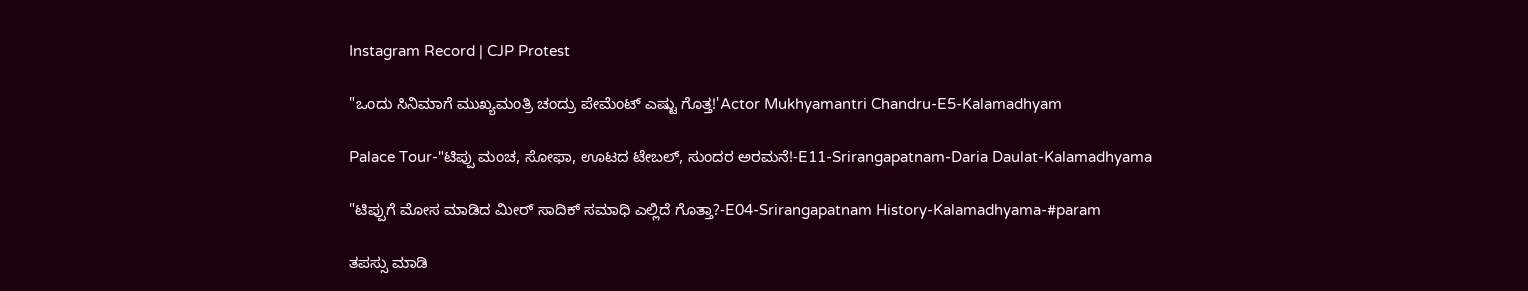Instagram Record | CJP Protest

"ಒಂದು ಸಿನಿಮಾಗೆ ಮುಖ್ಯಮಂತ್ರಿ ಚಂದ್ರು ಪೇಮೆಂಟ್ ಎಷ್ಟು ಗೊತ್ತ!'Actor Mukhyamantri Chandru-E5-Kalamadhyam

Palace Tour-"ಟಿಪ್ಪು ಮಂಚ, ಸೋಫಾ, ಊಟದ ಟೇಬಲ್, ಸುಂದರ ಅರಮನೆ!-E11-Srirangapatnam-Daria Daulat-Kalamadhyama

"ಟಿಪ್ಪುಗೆ ಮೋಸ ಮಾಡಿದ ಮೀರ್ ಸಾದಿಕ್ ಸಮಾಧಿ ಎಲ್ಲಿದೆ ಗೊತ್ತಾ?-E04-Srirangapatnam History-Kalamadhyama-#param

ತಪಸ್ಸು ಮಾಡಿ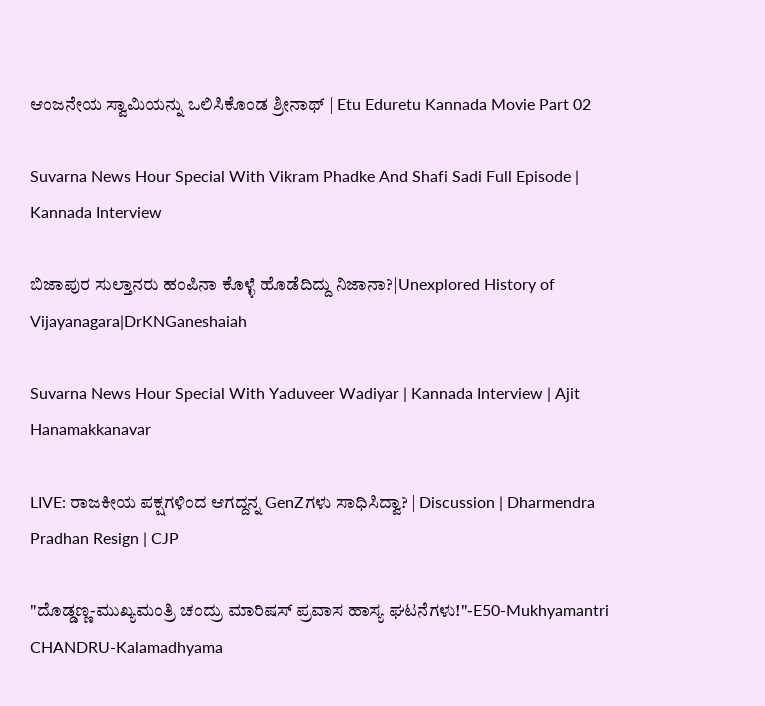ಆಂಜನೇಯ ಸ್ವಾಮಿಯನ್ನು ಒಲಿಸಿಕೊಂಡ ಶ್ರೀನಾಥ್ | Etu Eduretu Kannada Movie Part 02

Suvarna News Hour Special With Vikram Phadke And Shafi Sadi Full Episode | Kannada Interview

ಬಿಜಾಪುರ ಸುಲ್ತಾನರು ಹಂಪಿನಾ ಕೊಳ್ಳೆ ಹೊಡೆದಿದ್ದು ನಿಜಾನಾ?|Unexplored History of Vijayanagara|DrKNGaneshaiah

Suvarna News Hour Special With Yaduveer Wadiyar | Kannada Interview | Ajit Hanamakkanavar

LIVE: ರಾಜಕೀಯ ಪಕ್ಷಗಳಿಂದ ಆಗದ್ದನ್ನ GenZಗಳು ಸಾಧಿಸಿದ್ವಾ? | Discussion | Dharmendra Pradhan Resign | CJP

"ದೊಡ್ಡಣ್ಣ-ಮುಖ್ಯಮಂತ್ರಿ ಚಂದ್ರು ಮಾರಿಷಸ್ ಪ್ರವಾಸ ಹಾಸ್ಯ ಘಟನೆಗಳು!"-E50-Mukhyamantri CHANDRU-Kalamadhyama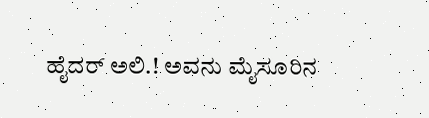ಹೈದರ್ ಅಲಿ.! ಅವನು ಮೈಸೂರಿನ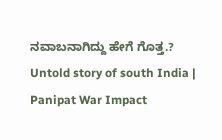ನವಾಬನಾಗಿದ್ದು ಹೇಗೆ ಗೊತ್ತ.? Untold story of south India | Panipat War Impact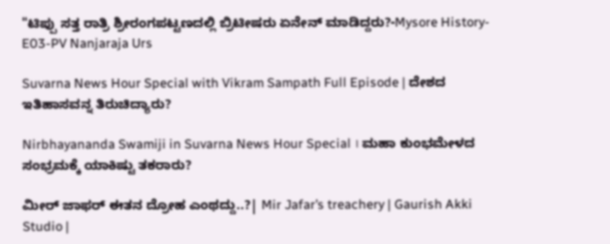"ಟಿಪ್ಪು ಸತ್ತ ರಾತ್ರಿ ಶ್ರೀರಂಗಪಟ್ಟಣದಲ್ಲಿ ಬ್ರಿಟೀಷರು ಏನೇನ್ ಮಾಡಿದ್ದರು?-Mysore History-E03-PV Nanjaraja Urs

Suvarna News Hour Special with Vikram Sampath Full Episode | ದೇಶದ ಇತಿಹಾಸವನ್ನ ತಿರುಚಿದ್ಯಾರು?

Nirbhayananda Swamiji in Suvarna News Hour Special । ಮಹಾ ಕುಂಭಮೇಳದ ಸಂಭ್ರಮಕ್ಕೆ ಯಾಕಿಷ್ಟು ತಕರಾರು?

ಮೀರ್ ಜಾಫರ್ ಈತನ ದ್ರೋಹ ಎಂಥದ್ದು..?| Mir Jafar’s treachery | Gaurish Akki Studio |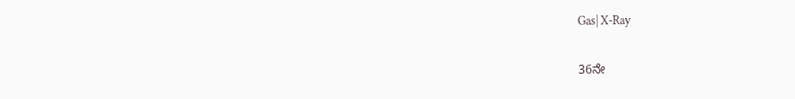Gas| X-Ray

36ನೇ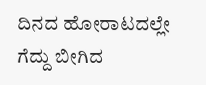ದಿನದ ಹೋರಾಟದಲ್ಲೇ ಗೆದ್ದು ಬೀಗಿದ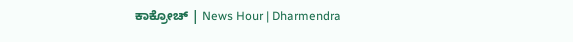ಕಾಕ್ರೋಚ್ | News Hour | Dharmendra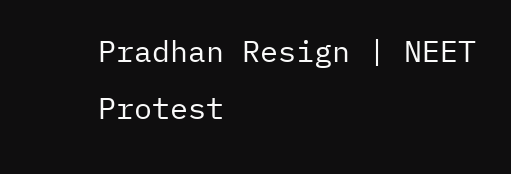Pradhan Resign | NEET Protest